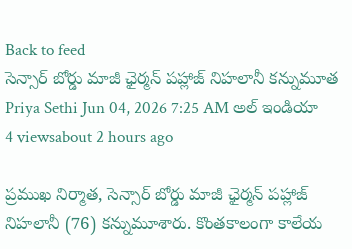Back to feed
సెన్సార్ బోర్డు మాజీ ఛైర్మన్ పహ్లాజ్ నిహలానీ కన్నుమూత
Priya Sethi Jun 04, 2026 7:25 AM అల్ ఇండియా 4 viewsabout 2 hours ago

ప్రముఖ నిర్మాత, సెన్సార్ బోర్డు మాజీ ఛైర్మన్ పహ్లాజ్ నిహలానీ (76) కన్నుమూశారు. కొంతకాలంగా కాలేయ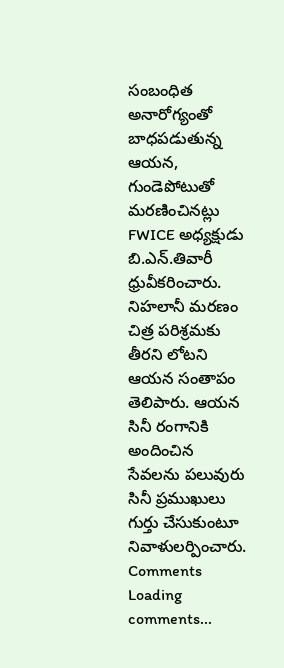సంబంధిత అనారోగ్యంతో బాధపడుతున్న ఆయన, గుండెపోటుతో మరణించినట్లు FWICE అధ్యక్షుడు బి.ఎన్.తివారీ ధ్రువీకరించారు.
నిహలానీ మరణం చిత్ర పరిశ్రమకు తీరని లోటని ఆయన సంతాపం తెలిపారు. ఆయన సినీ రంగానికి అందించిన సేవలను పలువురు సినీ ప్రముఖులు గుర్తు చేసుకుంటూ నివాళులర్పించారు.
Comments
Loading comments...